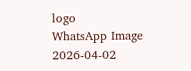logo
WhatsApp Image 2026-04-02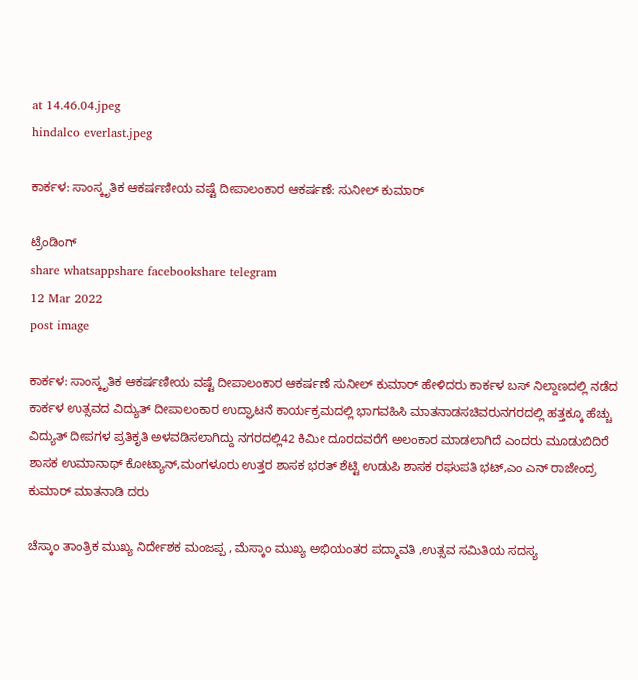at 14.46.04.jpeg
hindalco everlast.jpeg

ಕಾರ್ಕಳ: ಸಾಂಸ್ಕೃತಿಕ ಆಕರ್ಷಣೀಯ ವಷ್ಟೆ ದೀಪಾಲಂಕಾರ ಆಕರ್ಷಣೆ: ಸುನೀಲ್ ಕುಮಾರ್

ಟ್ರೆಂಡಿಂಗ್
share whatsappshare facebookshare telegram
12 Mar 2022
post image

ಕಾರ್ಕಳ: ಸಾಂಸ್ಕೃತಿಕ ಆಕರ್ಷಣೀಯ ವಷ್ಟೆ ದೀಪಾಲಂಕಾರ ಆಕರ್ಷಣೆ ಸುನೀಲ್ ಕುಮಾರ್ ಹೇಳಿದರು ಕಾರ್ಕಳ ಬಸ್ ನಿಲ್ದಾಣದಲ್ಲಿ ನಡೆದ ಕಾರ್ಕಳ ಉತ್ಸವದ ವಿದ್ಯುತ್ ದೀಪಾಲಂಕಾರ ಉದ್ಘಾಟನೆ ಕಾರ್ಯಕ್ರಮದಲ್ಲಿ ಭಾಗವಹಿಸಿ ಮಾತನಾಡಸಚಿವರುನಗರದಲ್ಲಿ ಹತ್ತಕ್ಕೂ ಹೆಚ್ಚು ವಿದ್ಯುತ್ ದೀಪಗಳ ಪ್ರತಿಕೃತಿ ಅಳವಡಿಸಲಾಗಿದ್ದು ನಗರದಲ್ಲಿ42 ಕಿಮೀ ದೂರದವರೆಗೆ ಅಲಂಕಾರ ಮಾಡಲಾಗಿದೆ ಎಂದರು ಮೂಡುಬಿದಿರೆ ಶಾಸಕ ಉಮಾನಾಥ್ ಕೋಟ್ಯಾನ್,ಮಂಗಳೂರು ಉತ್ತರ ಶಾಸಕ ಭರತ್ ಶೆಟ್ಟಿ ಉಡುಪಿ ಶಾಸಕ ರಘುಪತಿ ಭಟ್,ಎಂ ಎನ್ ರಾಜೇಂದ್ರ ಕುಮಾರ್ ಮಾತನಾಡಿ ದರು

ಚೆಸ್ಕಾಂ ತಾಂತ್ರಿಕ ಮುಖ್ಯ ನಿರ್ದೇಶಕ ಮಂಜಪ್ಪ , ಮೆಸ್ಕಾಂ ಮುಖ್ಯ ಅಭಿಯಂತರ ಪದ್ಮಾವತಿ ,ಉತ್ಸವ ಸಮಿತಿಯ ಸದಸ್ಯ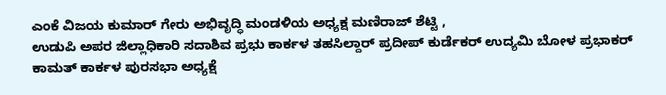ಎಂಕೆ ವಿಜಯ ಕುಮಾರ್ ಗೇರು ಅಭಿವೃದ್ಧಿ ಮಂಡಳಿಯ ಅಧ್ಯಕ್ಷ ಮಣಿರಾಜ್ ಶೆಟ್ಟಿ ,
ಉಡುಪಿ ಅಪರ ಜಿಲ್ಲಾಧಿಕಾರಿ ಸದಾಶಿವ ಪ್ರಭು ಕಾರ್ಕಳ ತಹಸಿಲ್ದಾರ್ ಪ್ರದೀಪ್ ಕುರ್ಡೆಕರ್ ಉದ್ಯಮಿ ಬೋಳ ಪ್ರಭಾಕರ್ ಕಾಮತ್ ಕಾರ್ಕಳ ಪುರಸಭಾ ಅಧ್ಯಕ್ಷೆ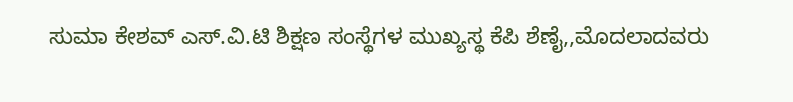ಸುಮಾ ಕೇಶವ್ ಎಸ್.ವಿ.ಟಿ ಶಿಕ್ಷಣ ಸಂಸ್ಥೆಗಳ ಮುಖ್ಯಸ್ಥ ಕೆಪಿ ಶೆಣೈ,,ಮೊದಲಾದವರು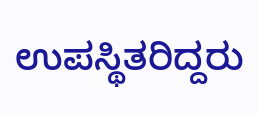ಉಪಸ್ಥಿತರಿದ್ದರು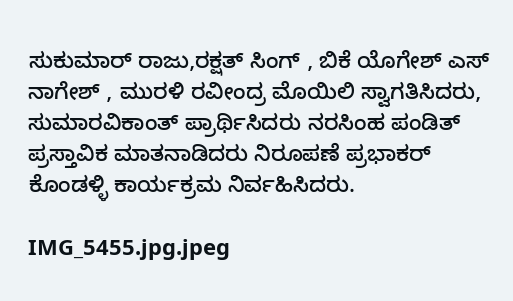ಸುಕುಮಾರ್ ರಾಜು‌,ರಕ್ಷತ್ ಸಿಂಗ್ , ಬಿಕೆ ಯೊಗೇಶ್ ಎಸ್ ನಾಗೇಶ್ , ಮುರಳಿ ರವೀಂದ್ರ ಮೊಯಿಲಿ ಸ್ವಾಗತಿಸಿದರು, ಸುಮಾರವಿಕಾಂತ್ ಪ್ರಾರ್ಥಿಸಿದರು ನರಸಿಂಹ ಪಂಡಿತ್ ಪ್ರಸ್ತಾವಿಕ ಮಾತನಾಡಿದರು ನಿರೂಪಣೆ ಪ್ರಭಾಕರ್ ಕೊಂಡಳ್ಳಿ ಕಾರ್ಯಕ್ರಮ ನಿರ್ವಹಿಸಿದರು.

IMG_5455.jpg.jpeg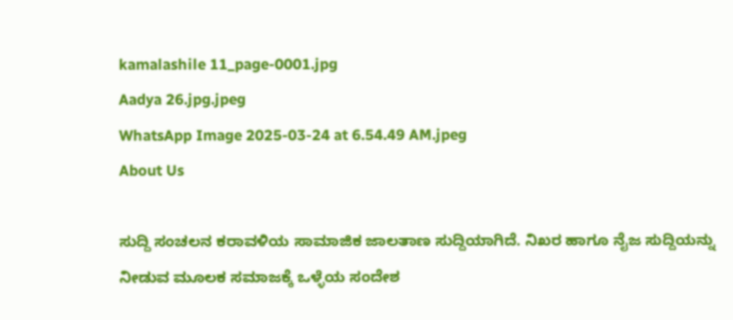kamalashile 11_page-0001.jpg
Aadya 26.jpg.jpeg
WhatsApp Image 2025-03-24 at 6.54.49 AM.jpeg
About Us

ಸುದ್ದಿ ಸಂಚಲನ ಕರಾವಳಿಯ ಸಾಮಾಜಿಕ ಜಾಲತಾಣ ಸುದ್ದಿಯಾಗಿದೆ. ನಿಖರ ಹಾಗೂ ನೈಜ ಸುದ್ದಿಯನ್ನು ನೀಡುವ ಮೂಲಕ ಸಮಾಜಕ್ಕೆ ಒಳ್ಳೆಯ ಸಂದೇಶ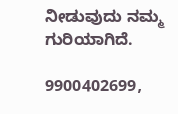ನೀಡುವುದು ನಮ್ಮ ಗುರಿಯಾಗಿದೆ.

9900402699,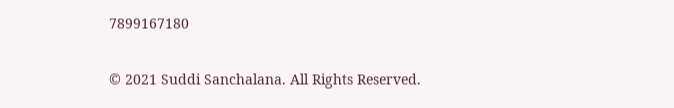7899167180

© 2021 Suddi Sanchalana. All Rights Reserved.